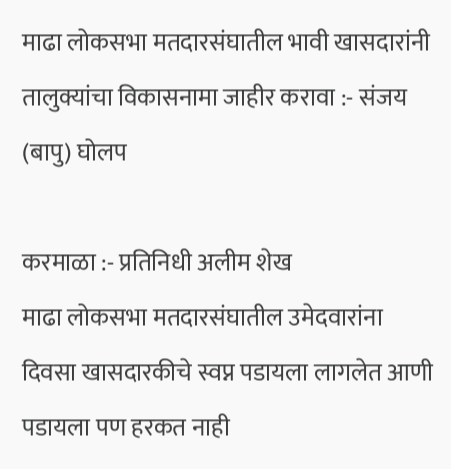माढा लोकसभा मतदारसंघातील भावी खासदारांनी तालुक्यांचा विकासनामा जाहीर करावा :- संजय (बापु) घोलप

करमाळा :- प्रतिनिधी अलीम शेख
माढा लोकसभा मतदारसंघातील उमेदवारांना दिवसा खासदारकीचे स्वप्न पडायला लागलेत आणी पडायला पण हरकत नाही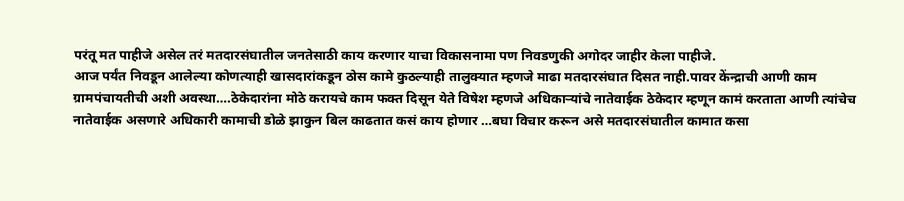परंतू मत पाहीजे असेल तरं मतदारसंघातील जनतेसाठी काय करणार याचा विकासनामा पण निवडणुकी अगोदर जाहीर केला पाहीजे.
आज पर्यंत निवडून आलेल्या कोणत्याही खासदारांकडून ठोस कामे कुठल्याही तालुक्यात म्हणजे माढा मतदारसंघात दिसत नाही.पावर केंन्द्राची आणी काम ग्रामपंचायतीची अशी अवस्था….ठेकेदारांना मोठे करायचे काम फक्त दिसून येते विषेश म्हणजे अधिकाऱ्यांचे नातेवाईक ठेकेदार म्हणून कामं करताता आणी त्यांचेच नातेवाईक असणारे अधिकारी कामाची डोळे झाकुन बिल काढतात कसं काय होणार …बघा विचार करून असे मतदारसंघातील कामात कसा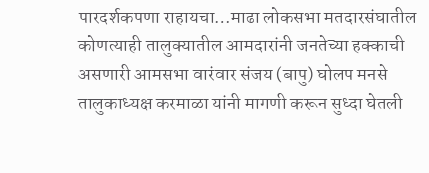पारदर्शकपणा राहायचा…माढा लोकसभा मतदारसंघातील कोणत्याही तालुक्यातील आमदारांनी जनतेच्या हक्काची असणारी आमसभा वारंवार संजय (बापु) घोलप मनसे तालुकाध्यक्ष करमाळा यांनी मागणी करून सुध्दा घेतली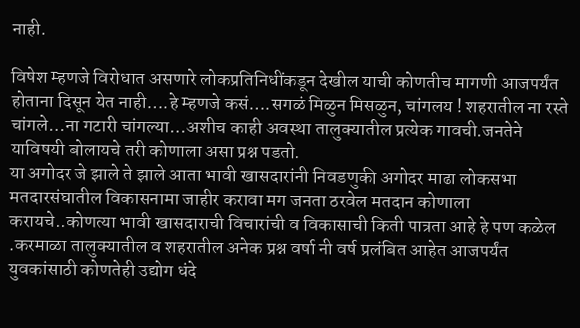नाही.

विषेश म्हणजे विरोधात असणारे लोकप्रतिनिधींकडून देखील याची कोणतीच मागणी आजपर्यंत होताना दिसून येत नाही….हे म्हणजे कसं….सगळं मिळुन मिसळुन, चांगलय ! शहरातील ना रस्ते चांगले…ना गटारी चांगल्या…अशीच काही अवस्था तालुक्यातील प्रत्येक गावची.जनतेने याविषयी बोलायचे तरी कोणाला असा प्रश्न पडतो.
या अगोदर जे झाले ते झाले आता भावी खासदारांनी निवडणुकी अगोदर माढा लोकसभा मतदारसंघातील विकासनामा जाहीर करावा मग जनता ठरवेल मतदान कोणाला करायचे..कोणत्या भावी खासदाराची विचारांची व विकासाची किती पात्रता आहे हे पण कळेल .करमाळा तालुक्यातील व शहरातील अनेक प्रश्न वर्षा नी वर्ष प्रलंबित आहेत आजपर्यंत युवकांसाठी कोणतेही उद्योग धंदे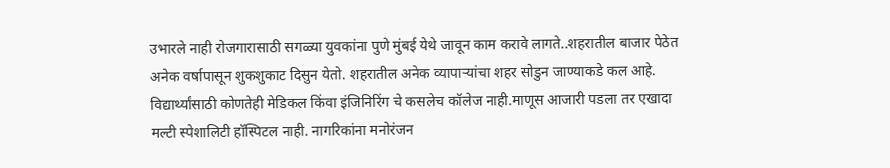उभारले नाही रोजगारासाठी सगळ्या युवकांना पुणे मुंबई येथे जावून काम करावे लागते..शहरातील बाजार पेठेत अनेक वर्षापासून शुकशुकाट दिसुन येतो. शहरातील अनेक व्यापाऱ्यांचा शहर सोडुन जाण्याकडे कल आहे.
विद्यार्थ्यांसाठी कोणतेही मेडिकल किंवा इंजिनिरिंग चे कसलेच कॉलेज नाही.माणूस आजारी पडला तर एखादा मल्टी स्पेशालिटी हॉस्पिटल नाही. नागरिकांना मनोरंजन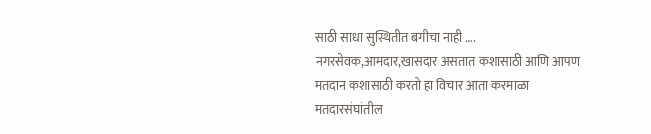साठी साधा सुस्थितीत बगीचा नाही …. नगरसेवक,आमदार,खासदार असतात कशासाठी आणि आपण मतदान कशासाठी करतो हा विचार आता करमाळा मतदारसंघांतील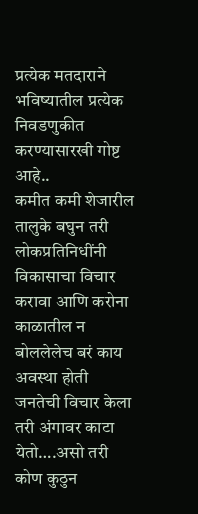प्रत्येक मतदाराने भविष्यातील प्रत्येक निवडणुकीत करण्यासारखी गोष्ट आहे..
कमीत कमी शेजारील तालुके बघुन तरी लोकप्रतिनिधींनी विकासाचा विचार करावा आणि करोना काळातील न बोललेलेच बरं काय अवस्था होती जनतेची विचार केला तरी अंगावर काटा येतो….असो तरी कोण कुठुन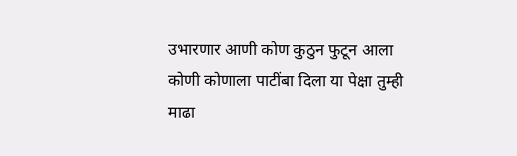उभारणार आणी कोण कुठुन फुटून आला कोणी कोणाला पाटींबा दिला या पेक्षा तुम्ही माढा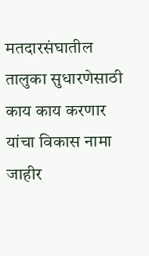मतदारसंघातील तालुका सुधारणेसाठी काय काय करणार यांचा विकास नामा जाहीर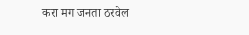करा मग जनता ठरवेल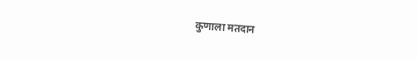कुणाला मतदान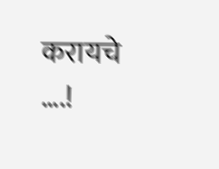करायचे ….!